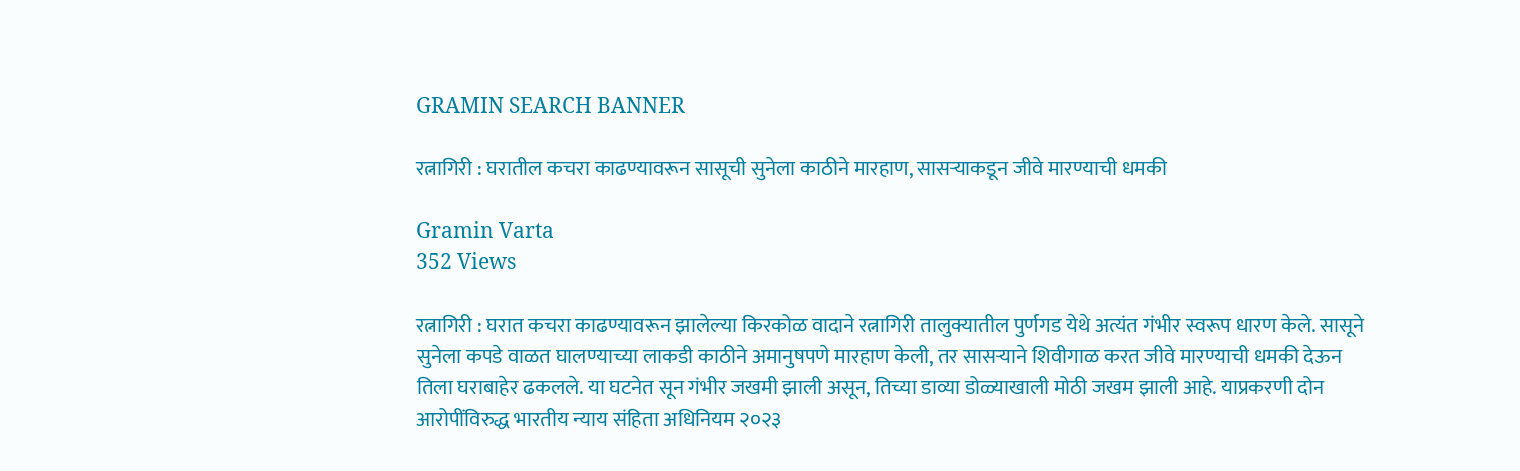GRAMIN SEARCH BANNER

रत्नागिरी : घरातील कचरा काढण्यावरून सासूची सुनेला काठीने मारहाण, सासऱ्याकडून जीवे मारण्याची धमकी

Gramin Varta
352 Views

रत्नागिरी : घरात कचरा काढण्यावरून झालेल्या किरकोळ वादाने रत्नागिरी तालुक्यातील पुर्णगड येथे अत्यंत गंभीर स्वरूप धारण केले. सासूने सुनेला कपडे वाळत घालण्याच्या लाकडी काठीने अमानुषपणे मारहाण केली, तर सासऱ्याने शिवीगाळ करत जीवे मारण्याची धमकी देऊन तिला घराबाहेर ढकलले. या घटनेत सून गंभीर जखमी झाली असून, तिच्या डाव्या डोळ्याखाली मोठी जखम झाली आहे. याप्रकरणी दोन आरोपींविरुद्ध भारतीय न्याय संहिता अधिनियम २०२३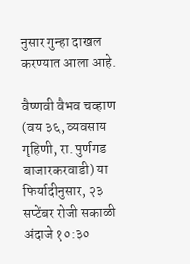नुसार गुन्हा दाखल करण्यात आला आहे.

वैष्णवी वैभव चव्हाण (वय ३६, व्यवसाय गृहिणी, रा. पुर्णगड बाजारकरवाडी) या फिर्यादीनुसार, २३ सप्टेंबर रोजी सकाळी अंदाजे १०:३०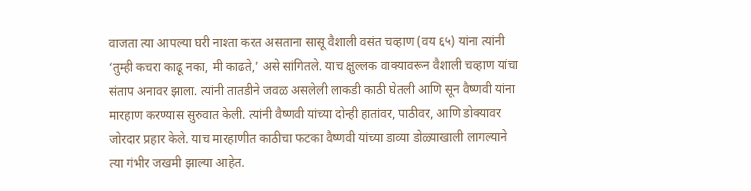वाजता त्या आपल्या घरी नाश्ता करत असताना सासू वैशाली वसंत चव्हाण (वय ६५) यांना त्यांनी ‘तुम्ही कचरा काढू नका, मी काढते,’ असे सांगितले. याच क्षुल्लक वाक्यावरून वैशाली चव्हाण यांचा संताप अनावर झाला. त्यांनी तातडीने जवळ असलेली लाकडी काठी घेतली आणि सून वैष्णवी यांना मारहाण करण्यास सुरुवात केली. त्यांनी वैष्णवी यांच्या दोन्ही हातांवर, पाठीवर, आणि डोक्यावर जोरदार प्रहार केले. याच मारहाणीत काठीचा फटका वैष्णवी यांच्या डाव्या डोळ्याखाली लागल्याने त्या गंभीर जखमी झाल्या आहेत.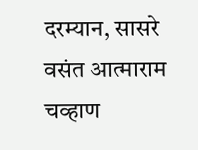दरम्यान, सासरे वसंत आत्माराम चव्हाण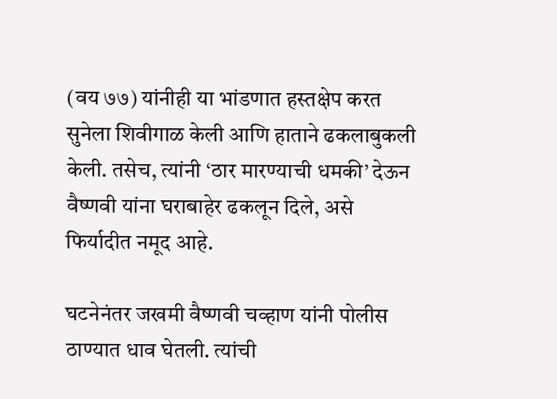(वय ७७) यांनीही या भांडणात हस्तक्षेप करत सुनेला शिवीगाळ केली आणि हाताने ढकलाबुकली केली. तसेच, त्यांनी ‘ठार मारण्याची धमकी’ देऊन वैष्णवी यांना घराबाहेर ढकलून दिले, असे फिर्यादीत नमूद आहे.

घटनेनंतर जखमी वैष्णवी चव्हाण यांनी पोलीस ठाण्यात धाव घेतली. त्यांची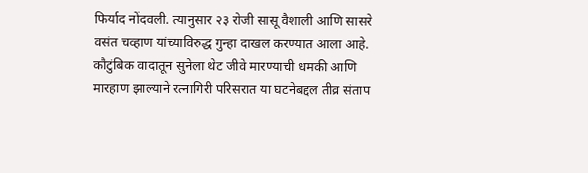फिर्याद नोंदवली. त्यानुसार २३ रोजी सासू वैशाली आणि सासरे वसंत चव्हाण यांच्याविरुद्ध गुन्हा दाखल करण्यात आला आहे. कौटुंबिक वादातून सुनेला थेट जीवे मारण्याची धमकी आणि मारहाण झाल्याने रत्नागिरी परिसरात या घटनेबद्दल तीव्र संताप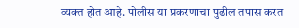व्यक्त होत आहे. पोलीस या प्रकरणाचा पुढील तपास करत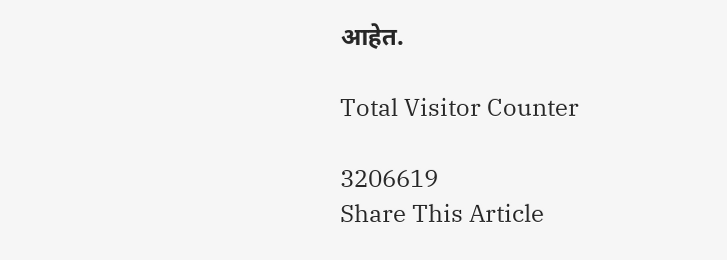आहेत.

Total Visitor Counter

3206619
Share This Article